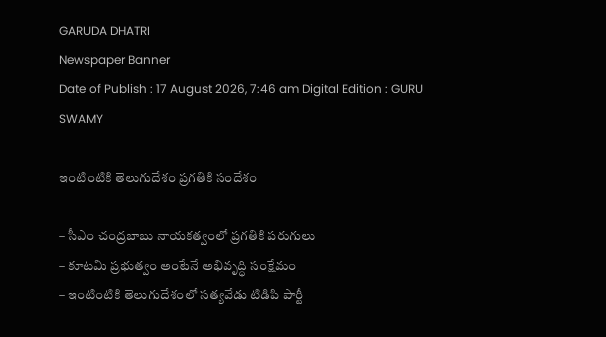GARUDA DHATRI
Newspaper Banner
Date of Publish : 17 August 2026, 7:46 am Digital Edition : GURU SWAMY

ఇంటింటికి తెలుగుదేశం ప్రగతికి సందేశం

– సీఎం చంద్రబాబు నాయకత్వంలో ప్రగతికి పరుగులు
– కూటమి ప్రభుత్వం అంటేనే అభివృద్ధి సంక్షేమం
– ఇంటింటికి తెలుగుదేశంలో సత్యవేడు టిడిపి పార్టీ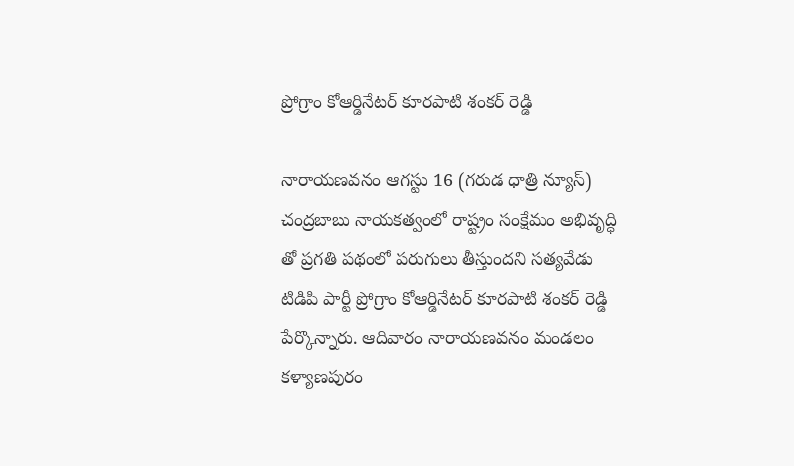ప్రోగ్రాం కోఆర్డినేటర్ కూరపాటి శంకర్ రెడ్డి

నారాయణవనం ఆగస్టు 16 (గరుడ ధాత్రి న్యూస్) చంద్రబాబు నాయకత్వంలో రాష్ట్రం సంక్షేమం అభివృద్ధి తో ప్రగతి పథంలో పరుగులు తీస్తుందని సత్యవేడు టిడిపి పార్టీ ప్రోగ్రాం కోఆర్డినేటర్ కూరపాటి శంకర్ రెడ్డి పేర్కొన్నారు. ఆదివారం నారాయణవనం మండలం కళ్యాణపురం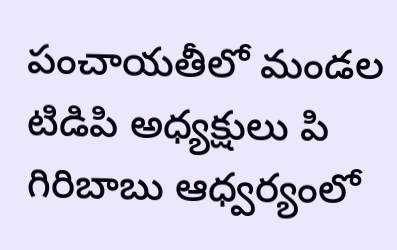పంచాయతీలో మండల టిడిపి అధ్యక్షులు పి గిరిబాబు ఆధ్వర్యంలో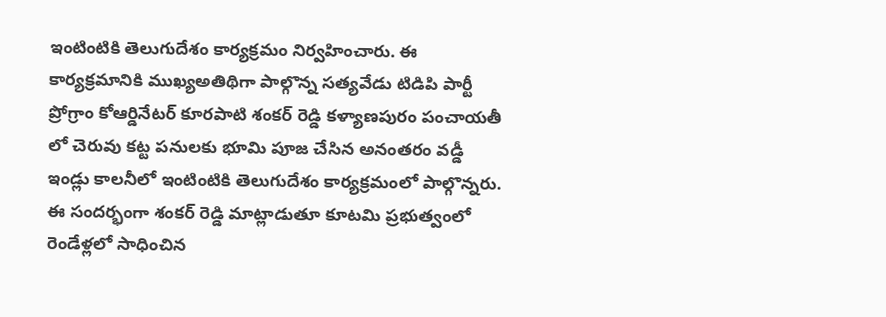ఇంటింటికి తెలుగుదేశం కార్యక్రమం నిర్వహించారు. ఈ కార్యక్రమానికి ముఖ్యఅతిథిగా పాల్గొన్న సత్యవేడు టిడిపి పార్టీ ప్రోగ్రాం కోఆర్డినేటర్ కూరపాటి శంకర్ రెడ్డి కళ్యాణపురం పంచాయతీ లో చెరువు కట్ట పనులకు భూమి పూజ చేసిన అనంతరం వడ్డీ ఇండ్లు కాలనీలో ఇంటింటికి తెలుగుదేశం కార్యక్రమంలో పాల్గొన్నరు. ఈ సందర్భంగా శంకర్ రెడ్డి మాట్లాడుతూ కూటమి ప్రభుత్వంలో రెండేళ్లలో సాధించిన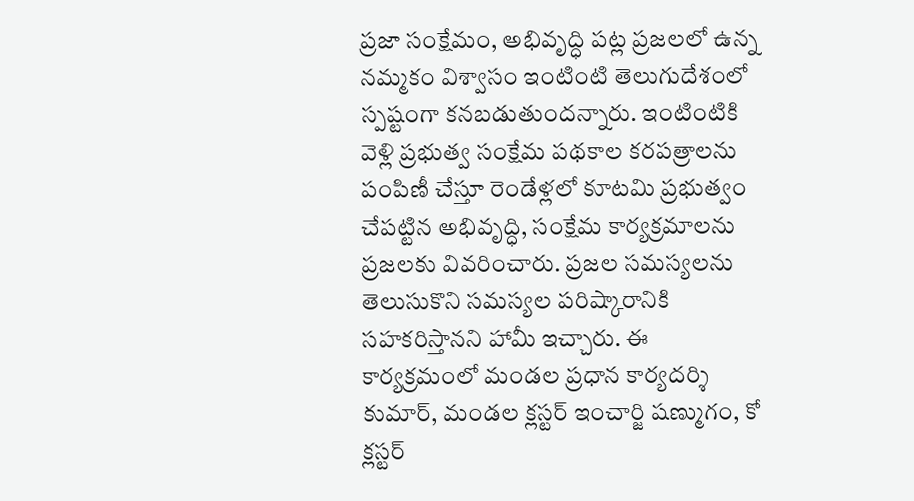ప్రజా సంక్షేమం, అభివృద్ధి పట్ల ప్రజలలో ఉన్న నమ్మకం విశ్వాసం ఇంటింటి తెలుగుదేశంలో స్పష్టంగా కనబడుతుందన్నారు. ఇంటింటికి వెళ్లి ప్రభుత్వ సంక్షేమ పథకాల కరపత్రాలను పంపిణీ చేస్తూ రెండేళ్లలో కూటమి ప్రభుత్వం చేపట్టిన అభివృద్ధి, సంక్షేమ కార్యక్రమాలను ప్రజలకు వివరించారు. ప్రజల సమస్యలను తెలుసుకొని సమస్యల పరిష్కారానికి సహకరిస్తానని హామీ ఇచ్చారు. ఈ కార్యక్రమంలో మండల ప్రధాన కార్యదర్శి కుమార్, మండల క్లస్టర్ ఇంచార్జి షణ్ముగం, కో క్లస్టర్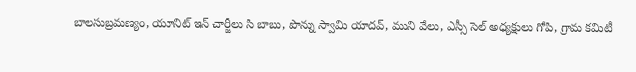బాలసుబ్రమణ్యం, యూనిట్ ఇన్ చార్జీలు సి బాబు, పొన్ను స్వామి యాదవ్, ముని వేలు, ఎస్సీ సెల్ అధ్యక్షులు గోపి, గ్రామ కమిటీ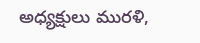అధ్యక్షులు మురళి,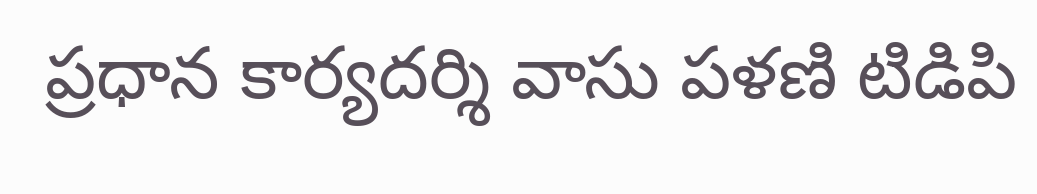ప్రధాన కార్యదర్శి వాసు పళణి టిడిపి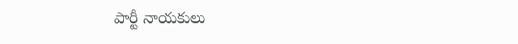పార్టీ నాయకులు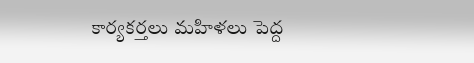కార్యకర్తలు మహిళలు పెద్ద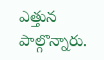ఎత్తున పాల్గొన్నారు.